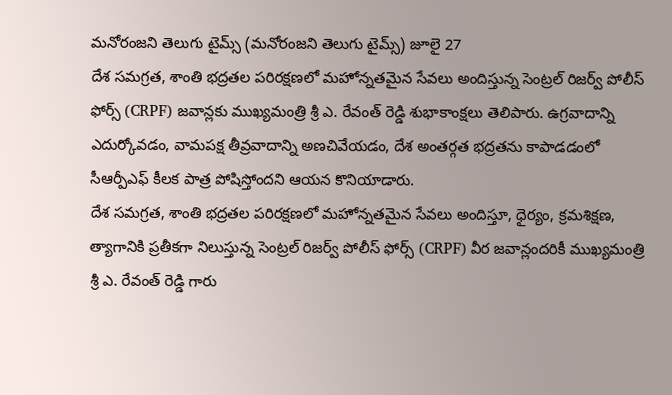మనోరంజని తెలుగు టైమ్స్ (మనోరంజని తెలుగు టైమ్స్) జూలై 27
దేశ సమగ్రత, శాంతి భద్రతల పరిరక్షణలో మహోన్నతమైన సేవలు అందిస్తున్న సెంట్రల్ రిజర్వ్ పోలీస్ ఫోర్స్ (CRPF) జవాన్లకు ముఖ్యమంత్రి శ్రీ ఎ. రేవంత్ రెడ్డి శుభాకాంక్షలు తెలిపారు. ఉగ్రవాదాన్ని ఎదుర్కోవడం, వామపక్ష తీవ్రవాదాన్ని అణచివేయడం, దేశ అంతర్గత భద్రతను కాపాడడంలో సీఆర్పీఎఫ్ కీలక పాత్ర పోషిస్తోందని ఆయన కొనియాడారు.
దేశ సమగ్రత, శాంతి భద్రతల పరిరక్షణలో మహోన్నతమైన సేవలు అందిస్తూ, ధైర్యం, క్రమశిక్షణ, త్యాగానికి ప్రతీకగా నిలుస్తున్న సెంట్రల్ రిజర్వ్ పోలీస్ ఫోర్స్ (CRPF) వీర జవాన్లందరికీ ముఖ్యమంత్రి శ్రీ ఎ. రేవంత్ రెడ్డి గారు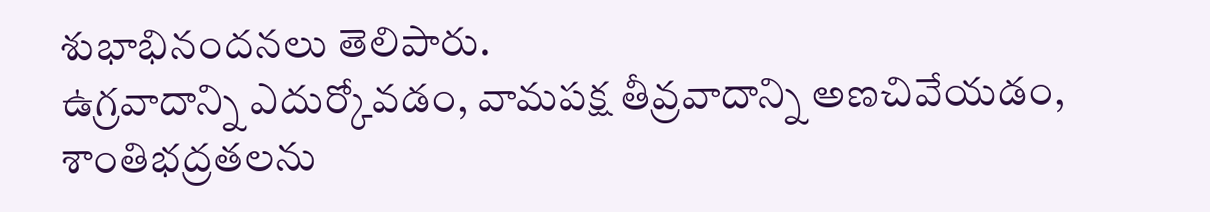శుభాభినందనలు తెలిపారు.
ఉగ్రవాదాన్ని ఎదుర్కోవడం, వామపక్ష తీవ్రవాదాన్ని అణచివేయడం, శాంతిభద్రతలను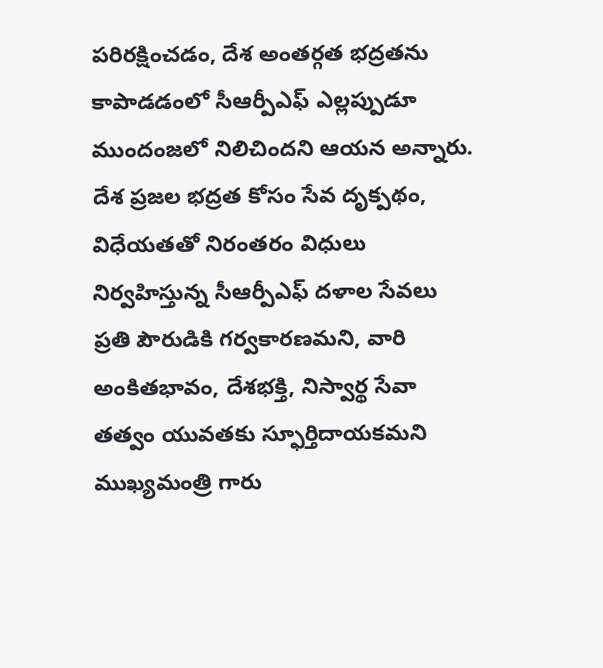పరిరక్షించడం, దేశ అంతర్గత భద్రతను కాపాడడంలో సీఆర్పీఎఫ్ ఎల్లప్పుడూ ముందంజలో నిలిచిందని ఆయన అన్నారు.
దేశ ప్రజల భద్రత కోసం సేవ దృక్పథం, విధేయతతో నిరంతరం విధులు నిర్వహిస్తున్న సీఆర్పీఎఫ్ దళాల సేవలు ప్రతి పౌరుడికి గర్వకారణమని, వారి అంకితభావం, దేశభక్తి, నిస్వార్థ సేవా తత్వం యువతకు స్ఫూర్తిదాయకమని ముఖ్యమంత్రి గారు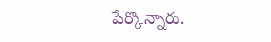పేర్కొన్నారు.